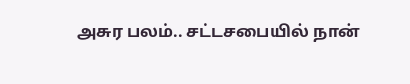அசுர பலம்.. சட்டசபையில் நான்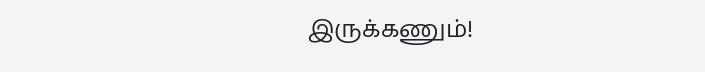இருக்கணும்!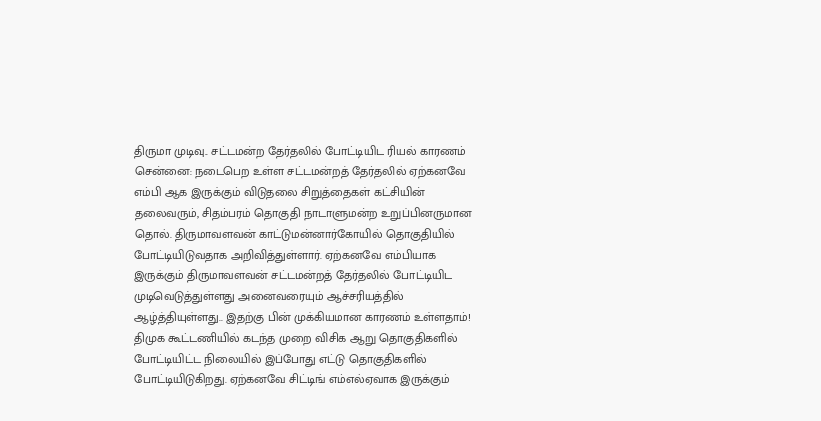திருமா முடிவு.. சட்டமன்ற தேர்தலில் போட்டியிட ரியல் காரணம்
சென்னை: நடைபெற உள்ள சட்டமன்றத் தேர்தலில் ஏற்கனவே எம்பி ஆக இருக்கும் விடுதலை சிறுத்தைகள் கட்சியின் தலைவரும், சிதம்பரம் தொகுதி நாடாளுமன்ற உறுப்பினருமான தொல். திருமாவளவன் காட்டுமன்னார்கோயில் தொகுதியில் போட்டியிடுவதாக அறிவித்துள்ளார். ஏற்கனவே எம்பியாக இருக்கும் திருமாவளவன் சட்டமன்றத் தேர்தலில் போட்டியிட முடிவெடுத்துள்ளது அனைவரையும் ஆச்சரியத்தில் ஆழ்த்தியுள்ளது.. இதற்கு பின் முக்கியமான காரணம் உள்ளதாம்!
திமுக கூட்டணியில் கடந்த முறை விசிக ஆறு தொகுதிகளில் போட்டியிட்ட நிலையில் இப்போது எட்டு தொகுதிகளில் போட்டியிடுகிறது. ஏற்கனவே சிட்டிங் எம்எல்ஏவாக இருக்கும்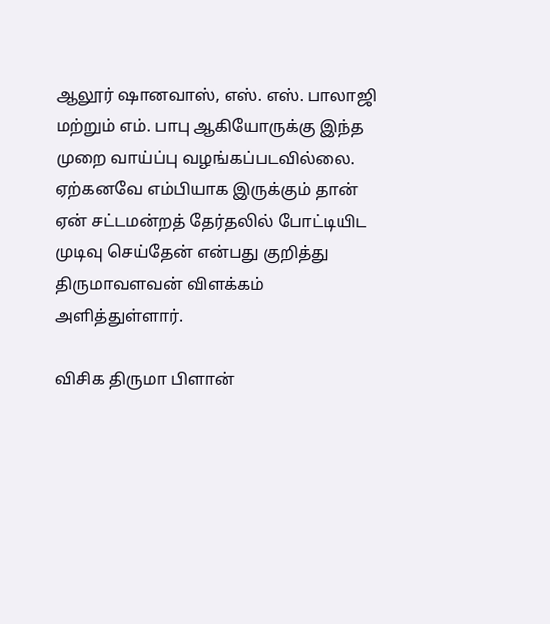ஆலூர் ஷானவாஸ், எஸ். எஸ். பாலாஜி மற்றும் எம். பாபு ஆகியோருக்கு இந்த முறை வாய்ப்பு வழங்கப்படவில்லை. ஏற்கனவே எம்பியாக இருக்கும் தான் ஏன் சட்டமன்றத் தேர்தலில் போட்டியிட முடிவு செய்தேன் என்பது குறித்து திருமாவளவன் விளக்கம் அளித்துள்ளார்.

விசிக திருமா பிளான்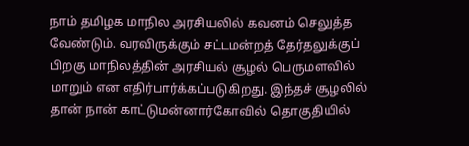நாம் தமிழக மாநில அரசியலில் கவனம் செலுத்த வேண்டும். வரவிருக்கும் சட்டமன்றத் தேர்தலுக்குப் பிறகு மாநிலத்தின் அரசியல் சூழல் பெருமளவில் மாறும் என எதிர்பார்க்கப்படுகிறது. இந்தச் சூழலில் தான் நான் காட்டுமன்னார்கோவில் தொகுதியில்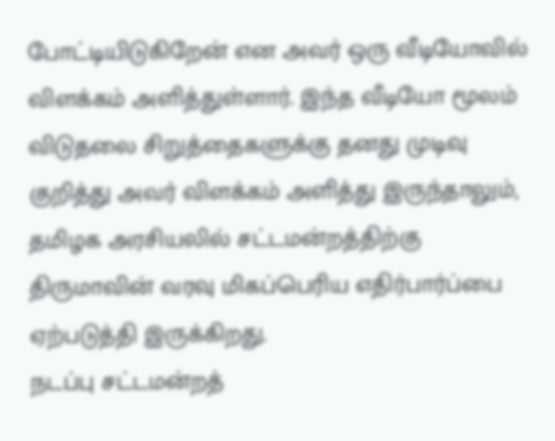போட்டியிடுகிறேன் என அவர் ஒரு வீடியோவில் விளக்கம் அளித்துள்ளார். இந்த வீடியோ மூலம் விடுதலை சிறுத்தைகளுக்கு தனது முடிவு குறித்து அவர் விளக்கம் அளித்து இருந்தாலும், தமிழக அரசியலில் சட்டமன்றத்திற்கு திருமாவின் வரவு மிகப்பெரிய எதிர்பார்ப்பை ஏற்படுத்தி இருக்கிறது.
நடப்பு சட்டமன்றத்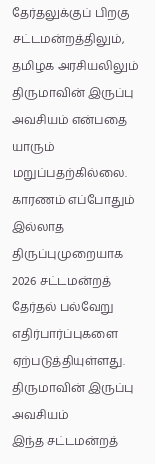தேர்தலுக்குப் பிறகு சட்டமன்றத்திலும், தமிழக அரசியலிலும் திருமாவின் இருப்பு அவசியம் என்பதை யாரும் மறுப்பதற்கில்லை. காரணம் எப்போதும் இல்லாத திருப்புமுறையாக 2026 சட்டமன்றத் தேர்தல் பல்வேறு எதிர்பார்ப்புகளை ஏற்படுத்தியுள்ளது.
திருமாவின் இருப்பு அவசியம்
இந்த சட்டமன்றத்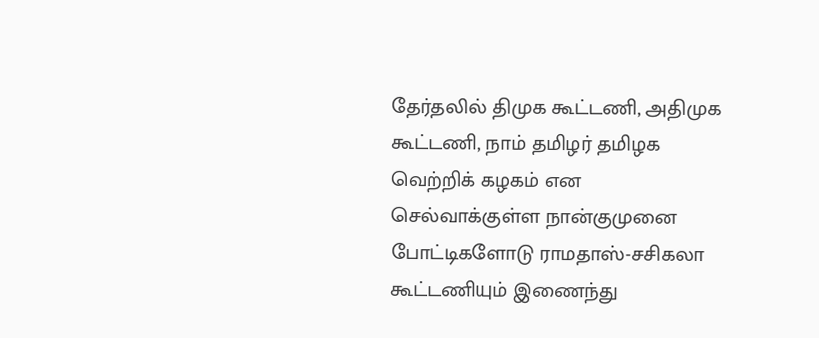தேர்தலில் திமுக கூட்டணி, அதிமுக கூட்டணி, நாம் தமிழர் தமிழக வெற்றிக் கழகம் என செல்வாக்குள்ள நான்குமுனை போட்டிகளோடு ராமதாஸ்-சசிகலா கூட்டணியும் இணைந்து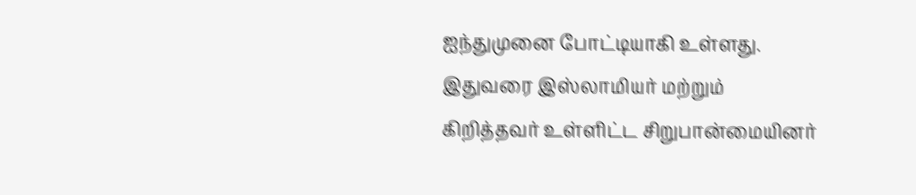ஐந்துமுனை போட்டியாகி உள்ளது. இதுவரை இஸ்லாமியர் மற்றும் கிறித்தவர் உள்ளிட்ட சிறுபான்மையினர்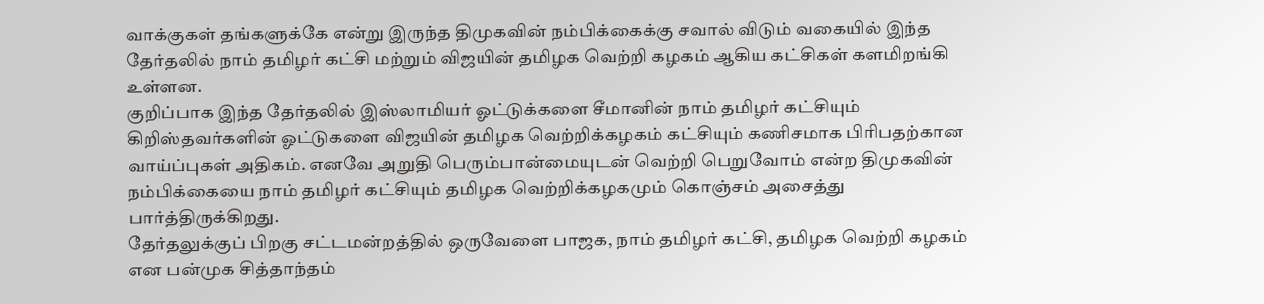வாக்குகள் தங்களுக்கே என்று இருந்த திமுகவின் நம்பிக்கைக்கு சவால் விடும் வகையில் இந்த தேர்தலில் நாம் தமிழர் கட்சி மற்றும் விஜயின் தமிழக வெற்றி கழகம் ஆகிய கட்சிகள் களமிறங்கி உள்ளன.
குறிப்பாக இந்த தேர்தலில் இஸ்லாமியர் ஓட்டுக்களை சீமானின் நாம் தமிழர் கட்சியும் கிறிஸ்தவர்களின் ஓட்டுகளை விஜயின் தமிழக வெற்றிக்கழகம் கட்சியும் கணிசமாக பிரிபதற்கான வாய்ப்புகள் அதிகம். எனவே அறுதி பெரும்பான்மையுடன் வெற்றி பெறுவோம் என்ற திமுகவின் நம்பிக்கையை நாம் தமிழர் கட்சியும் தமிழக வெற்றிக்கழகமும் கொஞ்சம் அசைத்து பார்த்திருக்கிறது.
தேர்தலுக்குப் பிறகு சட்டமன்றத்தில் ஒருவேளை பாஜக, நாம் தமிழர் கட்சி, தமிழக வெற்றி கழகம் என பன்முக சித்தாந்தம்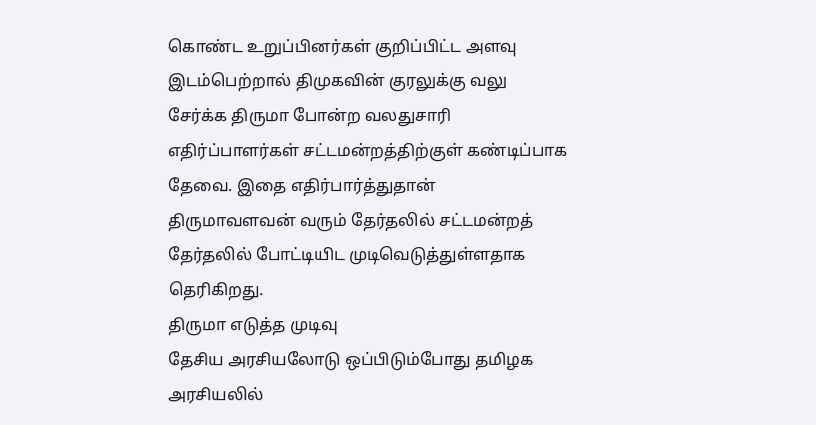கொண்ட உறுப்பினர்கள் குறிப்பிட்ட அளவு இடம்பெற்றால் திமுகவின் குரலுக்கு வலு சேர்க்க திருமா போன்ற வலதுசாரி எதிர்ப்பாளர்கள் சட்டமன்றத்திற்குள் கண்டிப்பாக தேவை. இதை எதிர்பார்த்துதான் திருமாவளவன் வரும் தேர்தலில் சட்டமன்றத் தேர்தலில் போட்டியிட முடிவெடுத்துள்ளதாக தெரிகிறது.
திருமா எடுத்த முடிவு
தேசிய அரசியலோடு ஒப்பிடும்போது தமிழக அரசியலில்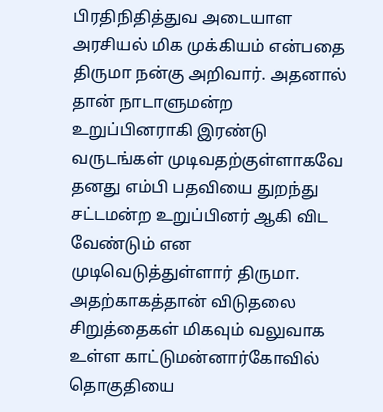பிரதிநிதித்துவ அடையாள அரசியல் மிக முக்கியம் என்பதை திருமா நன்கு அறிவார். அதனால் தான் நாடாளுமன்ற உறுப்பினராகி இரண்டு வருடங்கள் முடிவதற்குள்ளாகவே தனது எம்பி பதவியை துறந்து சட்டமன்ற உறுப்பினர் ஆகி விட வேண்டும் என முடிவெடுத்துள்ளார் திருமா. அதற்காகத்தான் விடுதலை சிறுத்தைகள் மிகவும் வலுவாக உள்ள காட்டுமன்னார்கோவில் தொகுதியை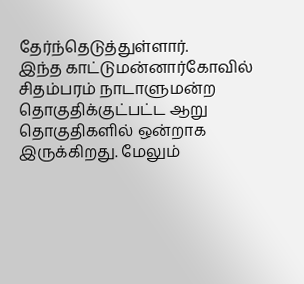தேர்ந்தெடுத்துள்ளார்.
இந்த காட்டுமன்னார்கோவில் சிதம்பரம் நாடாளுமன்ற தொகுதிக்குட்பட்ட ஆறு தொகுதிகளில் ஒன்றாக இருக்கிறது. மேலும்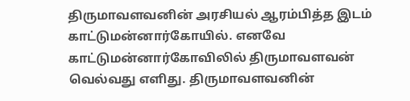திருமாவளவனின் அரசியல் ஆரம்பித்த இடம் காட்டுமன்னார்கோயில். எனவே காட்டுமன்னார்கோவிலில் திருமாவளவன் வெல்வது எளிது. திருமாவளவனின்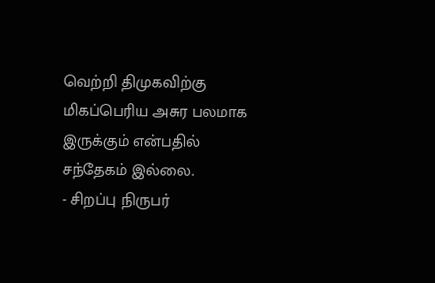வெற்றி திமுகவிற்கு மிகப்பெரிய அசுர பலமாக இருக்கும் என்பதில் சந்தேகம் இல்லை.
- சிறப்பு நிருபர்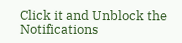Click it and Unblock the Notifications